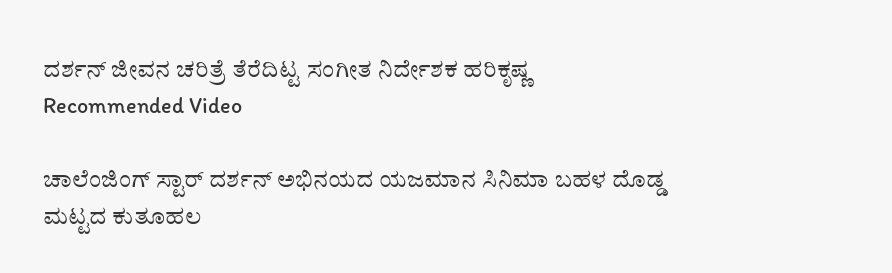ದರ್ಶನ್ ಜೀವನ ಚರಿತ್ರೆ ತೆರೆದಿಟ್ಟ ಸಂಗೀತ ನಿರ್ದೇಶಕ ಹರಿಕೃಷ್ಣ
Recommended Video

ಚಾಲೆಂಜಿಂಗ್ ಸ್ಟಾರ್ ದರ್ಶನ್ ಅಭಿನಯದ ಯಜಮಾನ ಸಿನಿಮಾ ಬಹಳ ದೊಡ್ಡ ಮಟ್ಟದ ಕುತೂಹಲ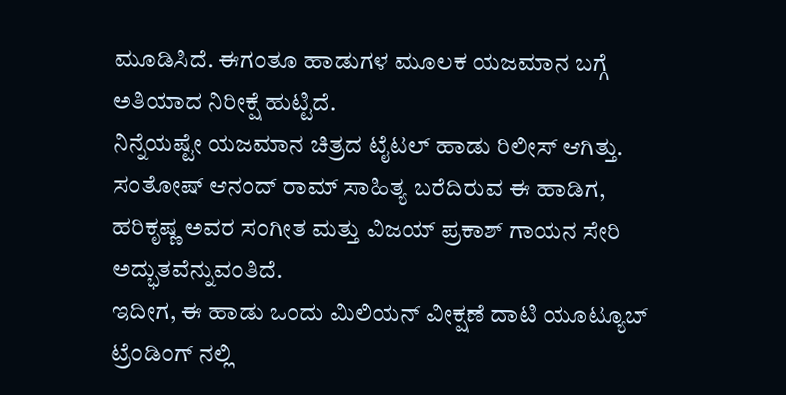ಮೂಡಿಸಿದೆ. ಈಗಂತೂ ಹಾಡುಗಳ ಮೂಲಕ ಯಜಮಾನ ಬಗ್ಗೆ ಅತಿಯಾದ ನಿರೀಕ್ಷೆ ಹುಟ್ಟಿದೆ.
ನಿನ್ನೆಯಷ್ಟೇ ಯಜಮಾನ ಚಿತ್ರದ ಟೈಟಲ್ ಹಾಡು ರಿಲೀಸ್ ಆಗಿತ್ತು. ಸಂತೋಷ್ ಆನಂದ್ ರಾಮ್ ಸಾಹಿತ್ಯ ಬರೆದಿರುವ ಈ ಹಾಡಿಗ, ಹರಿಕೃಷ್ಣ ಅವರ ಸಂಗೀತ ಮತ್ತು ವಿಜಯ್ ಪ್ರಕಾಶ್ ಗಾಯನ ಸೇರಿ ಅದ್ಭುತವೆನ್ನುವಂತಿದೆ.
ಇದೀಗ, ಈ ಹಾಡು ಒಂದು ಮಿಲಿಯನ್ ವೀಕ್ಷಣೆ ದಾಟಿ ಯೂಟ್ಯೂಬ್ ಟ್ರೆಂಡಿಂಗ್ ನಲ್ಲಿ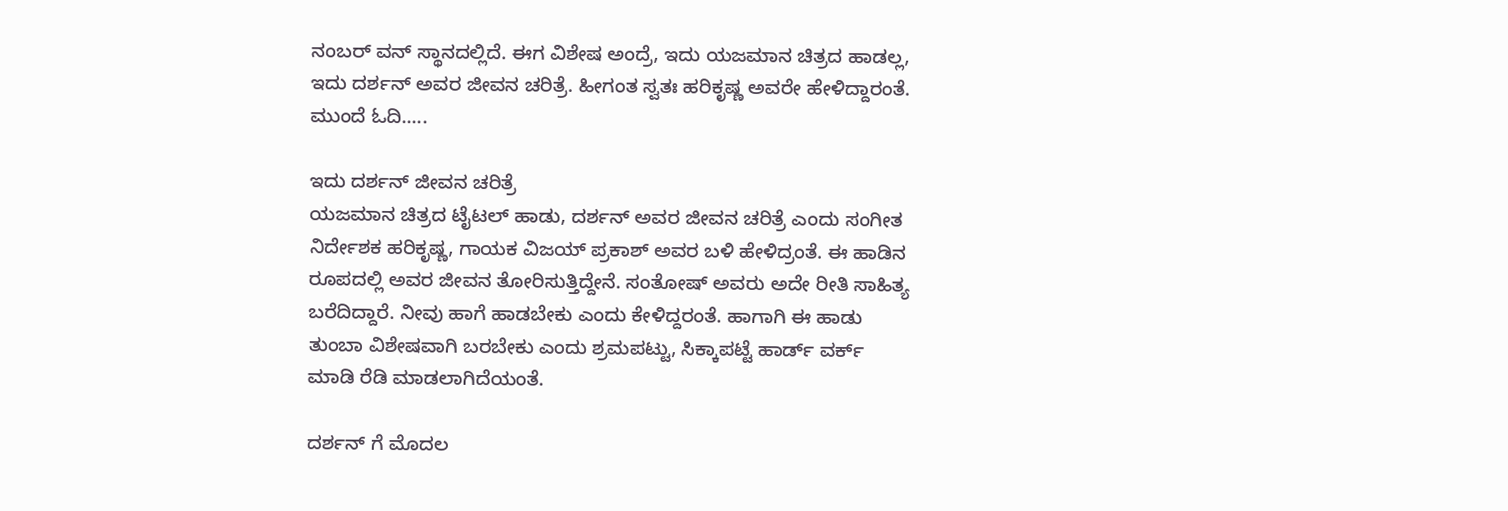ನಂಬರ್ ವನ್ ಸ್ಥಾನದಲ್ಲಿದೆ. ಈಗ ವಿಶೇಷ ಅಂದ್ರೆ, ಇದು ಯಜಮಾನ ಚಿತ್ರದ ಹಾಡಲ್ಲ, ಇದು ದರ್ಶನ್ ಅವರ ಜೀವನ ಚರಿತ್ರೆ. ಹೀಗಂತ ಸ್ವತಃ ಹರಿಕೃಷ್ಣ ಅವರೇ ಹೇಳಿದ್ದಾರಂತೆ. ಮುಂದೆ ಓದಿ.....

ಇದು ದರ್ಶನ್ ಜೀವನ ಚರಿತ್ರೆ
ಯಜಮಾನ ಚಿತ್ರದ ಟೈಟಲ್ ಹಾಡು, ದರ್ಶನ್ ಅವರ ಜೀವನ ಚರಿತ್ರೆ ಎಂದು ಸಂಗೀತ ನಿರ್ದೇಶಕ ಹರಿಕೃಷ್ಣ, ಗಾಯಕ ವಿಜಯ್ ಪ್ರಕಾಶ್ ಅವರ ಬಳಿ ಹೇಳಿದ್ರಂತೆ. ಈ ಹಾಡಿನ ರೂಪದಲ್ಲಿ ಅವರ ಜೀವನ ತೋರಿಸುತ್ತಿದ್ದೇನೆ. ಸಂತೋಷ್ ಅವರು ಅದೇ ರೀತಿ ಸಾಹಿತ್ಯ ಬರೆದಿದ್ದಾರೆ. ನೀವು ಹಾಗೆ ಹಾಡಬೇಕು ಎಂದು ಕೇಳಿದ್ದರಂತೆ. ಹಾಗಾಗಿ ಈ ಹಾಡು ತುಂಬಾ ವಿಶೇಷವಾಗಿ ಬರಬೇಕು ಎಂದು ಶ್ರಮಪಟ್ಟು, ಸಿಕ್ಕಾಪಟ್ಟೆ ಹಾರ್ಡ್ ವರ್ಕ್ ಮಾಡಿ ರೆಡಿ ಮಾಡಲಾಗಿದೆಯಂತೆ.

ದರ್ಶನ್ ಗೆ ಮೊದಲ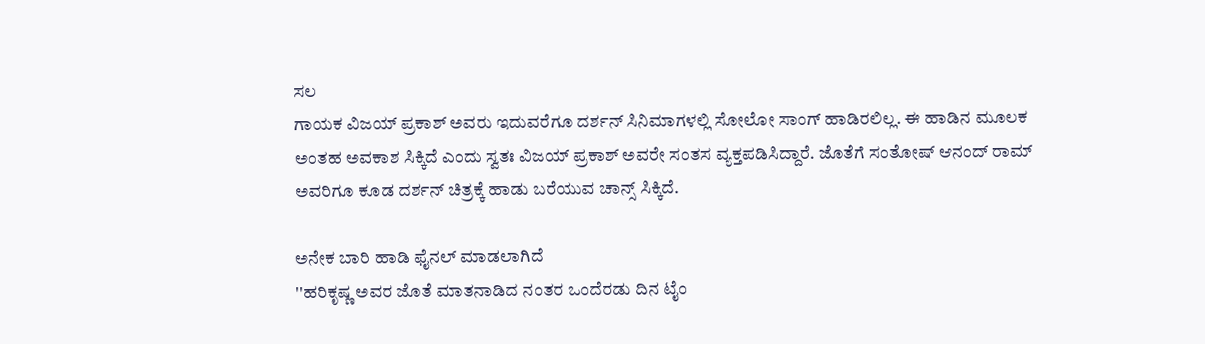ಸಲ
ಗಾಯಕ ವಿಜಯ್ ಪ್ರಕಾಶ್ ಅವರು ಇದುವರೆಗೂ ದರ್ಶನ್ ಸಿನಿಮಾಗಳಲ್ಲಿ ಸೋಲೋ ಸಾಂಗ್ ಹಾಡಿರಲಿಲ್ಲ. ಈ ಹಾಡಿನ ಮೂಲಕ ಅಂತಹ ಅವಕಾಶ ಸಿಕ್ಕಿದೆ ಎಂದು ಸ್ವತಃ ವಿಜಯ್ ಪ್ರಕಾಶ್ ಅವರೇ ಸಂತಸ ವ್ಯಕ್ತಪಡಿಸಿದ್ದಾರೆ. ಜೊತೆಗೆ ಸಂತೋಷ್ ಆನಂದ್ ರಾಮ್ ಅವರಿಗೂ ಕೂಡ ದರ್ಶನ್ ಚಿತ್ರಕ್ಕೆ ಹಾಡು ಬರೆಯುವ ಚಾನ್ಸ್ ಸಿಕ್ಕಿದೆ.

ಅನೇಕ ಬಾರಿ ಹಾಡಿ ಫೈನಲ್ ಮಾಡಲಾಗಿದೆ
''ಹರಿಕೃಷ್ಣ ಅವರ ಜೊತೆ ಮಾತನಾಡಿದ ನಂತರ ಒಂದೆರಡು ದಿನ ಟೈಂ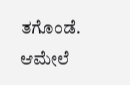ತಗೊಂಡೆ. ಆಮೇಲೆ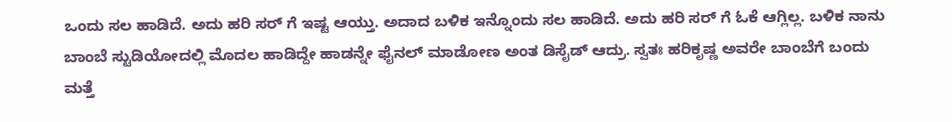ಒಂದು ಸಲ ಹಾಡಿದೆ. ಅದು ಹರಿ ಸರ್ ಗೆ ಇಷ್ಟ ಆಯ್ತು. ಅದಾದ ಬಳಿಕ ಇನ್ನೊಂದು ಸಲ ಹಾಡಿದೆ. ಅದು ಹರಿ ಸರ್ ಗೆ ಓಕೆ ಆಗ್ಲಿಲ್ಲ. ಬಳಿಕ ನಾನು ಬಾಂಬೆ ಸ್ಟುಡಿಯೋದಲ್ಲಿ ಮೊದಲ ಹಾಡಿದ್ದೇ ಹಾಡನ್ನೇ ಫೈನಲ್ ಮಾಡೋಣ ಅಂತ ಡಿಸೈಡ್ ಆದ್ರು. ಸ್ವತಃ ಹರಿಕೃಷ್ಣ ಅವರೇ ಬಾಂಬೆಗೆ ಬಂದು ಮತ್ತೆ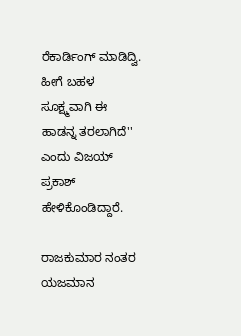ರೆಕಾರ್ಡಿಂಗ್ ಮಾಡಿದ್ವಿ. ಹೀಗೆ ಬಹಳ ಸೂಕ್ಷ್ಮವಾಗಿ ಈ ಹಾಡನ್ನ ತರಲಾಗಿದೆ'' ಎಂದು ವಿಜಯ್ ಪ್ರಕಾಶ್ ಹೇಳಿಕೊಂಡಿದ್ದಾರೆ.

ರಾಜಕುಮಾರ ನಂತರ ಯಜಮಾನ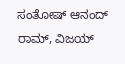ಸಂತೋಷ್ ಆನಂದ್ ರಾಮ್, ವಿಜಯ್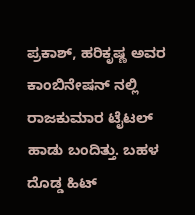ಪ್ರಕಾಶ್, ಹರಿಕೃಷ್ಣ ಅವರ ಕಾಂಬಿನೇಷನ್ ನಲ್ಲಿ ರಾಜಕುಮಾರ ಟೈಟಲ್ ಹಾಡು ಬಂದಿತ್ತು. ಬಹಳ ದೊಡ್ಡ ಹಿಟ್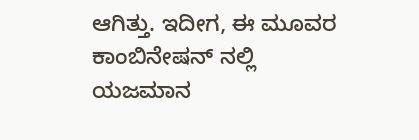ಆಗಿತ್ತು. ಇದೀಗ, ಈ ಮೂವರ ಕಾಂಬಿನೇಷನ್ ನಲ್ಲಿ ಯಜಮಾನ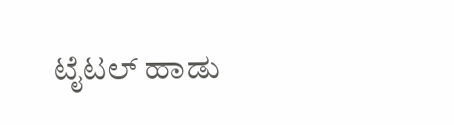ಟೈಟಲ್ ಹಾಡು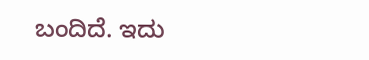ಬಂದಿದೆ. ಇದು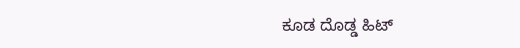ಕೂಡ ದೊಡ್ಡ ಹಿಟ್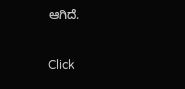ಆಗಿದೆ.


Click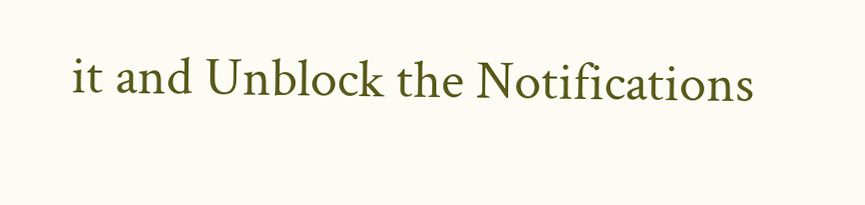it and Unblock the Notifications